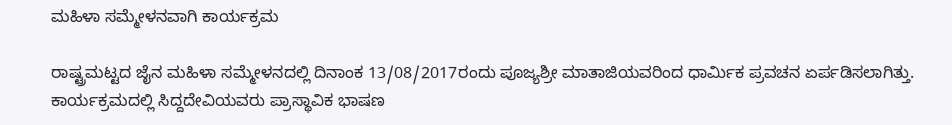ಮಹಿಳಾ ಸಮ್ಮೇಳನವಾಗಿ ಕಾರ್ಯಕ್ರಮ

ರಾಷ್ಟ್ರಮಟ್ಟದ ಜೈನ ಮಹಿಳಾ ಸಮ್ಮೇಳನದಲ್ಲಿ ದಿನಾಂಕ 13/08/2017ರಂದು ಪೂಜ್ಯಶ್ರೀ ಮಾತಾಜಿಯವರಿಂದ ಧಾರ್ಮಿಕ ಪ್ರವಚನ ಏರ್ಪಡಿಸಲಾಗಿತ್ತು.  ಕಾರ್ಯಕ್ರಮದಲ್ಲಿ ಸಿದ್ದದೇವಿಯವರು ಪ್ರಾಸ್ಥಾವಿಕ ಭಾಷಣ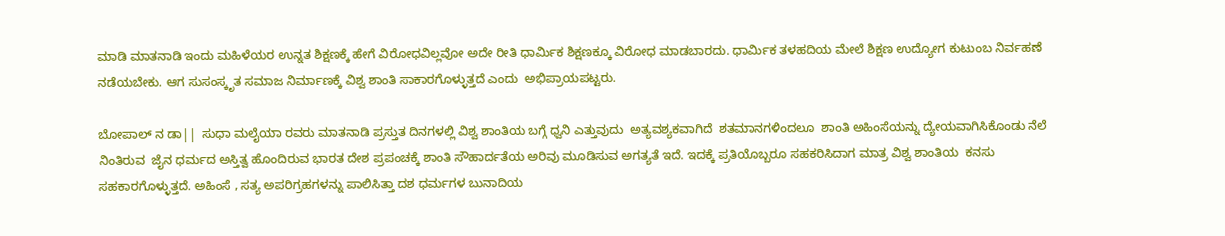ಮಾಡಿ ಮಾತನಾಡಿ ಇಂದು ಮಹಿಳೆಯರ ಉನ್ನತ ಶಿಕ್ಷಣಕ್ಕೆ ಹೇಗೆ ವಿರೋಧವಿಲ್ಲವೋ ಅದೇ ರೀತಿ ಧಾರ್ಮಿಕ ಶಿಕ್ಷಣಕ್ಕೂ ವಿರೋಧ ಮಾಡಬಾರದು. ಧಾರ್ಮಿಕ ತಳಹದಿಯ ಮೇಲೆ ಶಿಕ್ಷಣ ಉದ್ಯೋಗ ಕುಟುಂಬ ನಿರ್ವಹಣೆ ನಡೆಯಬೇಕು. ಆಗ ಸುಸಂಸ್ಕೃತ ಸಮಾಜ ನಿರ್ಮಾಣಕ್ಕೆ ವಿಶ್ವ ಶಾಂತಿ ಸಾಕಾರಗೊಳ್ಳುತ್ತದೆ ಎಂದು  ಅಭಿಪ್ರಾಯಪಟ್ಟರು.

ಬೋಪಾಲ್ ನ ಡಾ||  ಸುಧಾ ಮಲೈಯಾ ರವರು ಮಾತನಾಡಿ ಪ್ರಸ್ತುತ ದಿನಗಳಲ್ಲಿ ವಿಶ್ವ ಶಾಂತಿಯ ಬಗ್ಗೆ ಧ್ವನಿ ಎತ್ತುವುದು  ಅತ್ಯವಶ್ಯಕವಾಗಿದೆ  ಶತಮಾನಗಳಿಂದಲೂ  ಶಾಂತಿ ಅಹಿಂಸೆಯನ್ನು ದ್ಯೇಯವಾಗಿಸಿಕೊಂಡು ನೆಲೆ ನಿಂತಿರುವ  ಜೈನ ಧರ್ಮದ ಅಸ್ತಿತ್ವ ಹೊಂದಿರುವ ಭಾರತ ದೇಶ ಪ್ರಪಂಚಕ್ಕೆ ಶಾಂತಿ ಸೌಹಾರ್ದತೆಯ ಅರಿವು ಮೂಡಿಸುವ ಅಗತ್ಯತೆ ಇದೆ. ಇದಕ್ಕೆ ಪ್ರತಿಯೊಬ್ಬರೂ ಸಹಕರಿಸಿದಾಗ ಮಾತ್ರ ವಿಶ್ವ ಶಾಂತಿಯ  ಕನಸು ಸಹಕಾರಗೊಳ್ಳುತ್ತದೆ. ಅಹಿಂಸೆ , ಸತ್ಯ ಅಪರಿಗ್ರಹಗಳನ್ನು ಪಾಲಿಸಿತ್ತಾ ದಶ ಧರ್ಮಗಳ ಬುನಾದಿಯ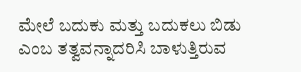ಮೇಲೆ ಬದುಕು ಮತ್ತು ಬದುಕಲು ಬಿಡು ಎಂಬ ತತ್ವವನ್ನಾದರಿಸಿ ಬಾಳುತ್ತಿರುವ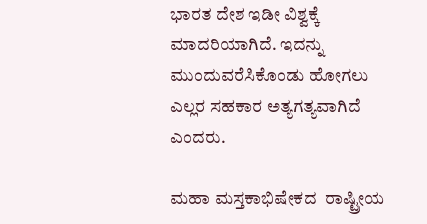ಭಾರತ ದೇಶ ಇಡೀ ವಿಶ್ವಕ್ಕೆ ಮಾದರಿಯಾಗಿದೆ. ಇದನ್ನು ಮುಂದುವರೆಸಿಕೊಂಡು ಹೋಗಲು ಎಲ್ಲರ ಸಹಕಾರ ಅತ್ಯಗತ್ಯವಾಗಿದೆ ಎಂದರು.

ಮಹಾ ಮಸ್ತಕಾಭಿಷೇಕದ  ರಾಷ್ಟ್ರೀಯ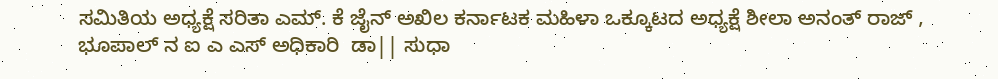ಸಮಿತಿಯ ಅಧ್ಯಕ್ಷೆ ಸರಿತಾ ಎಮ್. ಕೆ ಜೈನ್ ಅಖಿಲ ಕರ್ನಾಟಕ ಮಹಿಳಾ ಒಕ್ಕೂಟದ ಅಧ್ಯಕ್ಷೆ ಶೀಲಾ ಅನಂತ್ ರಾಜ್ , ಭೂಪಾಲ್ ನ ಐ ಎ ಎಸ್ ಅಧಿಕಾರಿ  ಡಾ|| ಸುಧಾ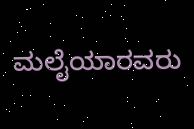ಮಲೈಯಾರವರು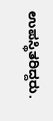ಉಪಸ್ಥಿತರಿದ್ದರು.